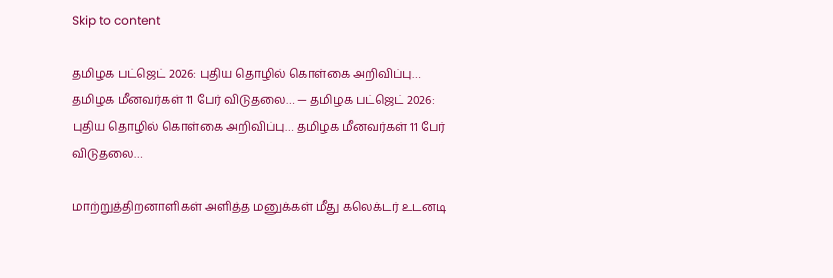Skip to content

தமிழக பட்ஜெட் 2026: புதிய தொழில் கொள்கை அறிவிப்பு… தமிழக மீனவர்கள் 11 பேர் விடுதலை… — தமிழக பட்ஜெட் 2026: புதிய தொழில் கொள்கை அறிவிப்பு… தமிழக மீனவர்கள் 11 பேர் விடுதலை…

மாற்றுத்திறனாளிகள் அளித்த மனுக்கள் மீது கலெக்டர் உடனடி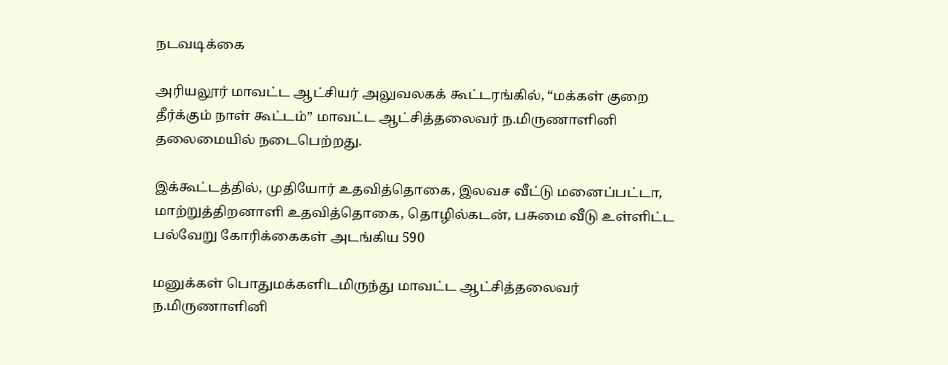நடவடிக்கை

அரியலூர் மாவட்ட ஆட்சியர் அலுவலகக் கூட்டரங்கில், “மக்கள் குறை தீர்க்கும் நாள் கூட்டம்” மாவட்ட ஆட்சித்தலைவர் ந.மிருணாளினி தலைமையில் நடைபெற்றது.

இக்கூட்டத்தில், முதியோர் உதவித்தொகை, இலவச வீட்டு மனைப்பட்டா, மாற்றுத்திறனாளி உதவித்தொகை, தொழில்கடன், பசுமை வீடு உள்ளிட்ட பல்வேறு கோரிக்கைகள் அடங்கிய 590

மனுக்கள் பொதுமக்களிடமிருந்து மாவட்ட ஆட்சித்தலைவர் ந.மிருணாளினி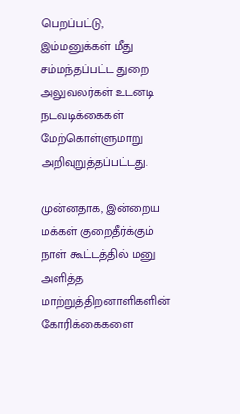பெறப்பட்டு, இம்மனுக்கள் மீது சம்மந்தப்பட்ட துறை அலுவலர்கள் உடனடி நடவடிக்கைகள் மேற்கொள்ளுமாறு அறிவுறுத்தப்பட்டது.

முன்னதாக, இன்றைய மக்கள் குறைதீர்க்கும் நாள் கூட்டத்தில் மனு அளித்த மாற்றுத்திறனாளிகளின் கோரிக்கைகளை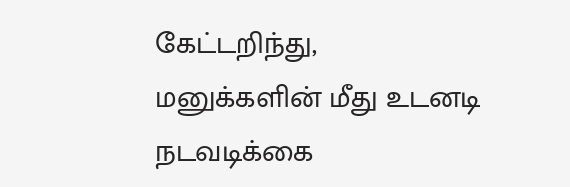கேட்டறிந்து, மனுக்களின் மீது உடனடி நடவடிக்கை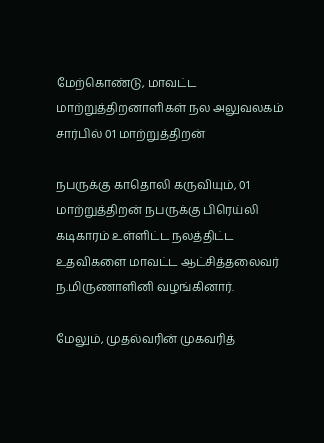மேற்கொண்டு, மாவட்ட மாற்றுத்திறனாளிகள் நல அலுவலகம் சார்பில் 01 மாற்றுத்திறன்

நபருக்கு காதொலி கருவியும், 01 மாற்றுத்திறன் நபருக்கு பிரெய்லி கடிகாரம் உள்ளிட்ட நலத்திட்ட உதவிகளை மாவட்ட ஆட்சித்தலைவர் ந.மிருணாளினி வழங்கினார்.

மேலும், முதல்வரின் முகவரித்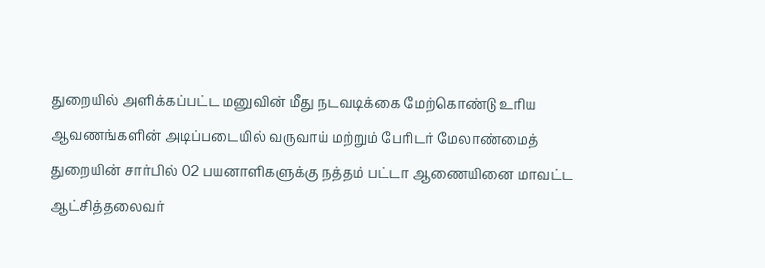துறையில் அளிக்கப்பட்ட மனுவின் மீது நடவடிக்கை மேற்கொண்டு உரிய ஆவணங்களின் அடிப்படையில் வருவாய் மற்றும் பேரிடர் மேலாண்மைத் துறையின் சார்பில் 02 பயனாளிகளுக்கு நத்தம் பட்டா ஆணையினை மாவட்ட ஆட்சித்தலைவர்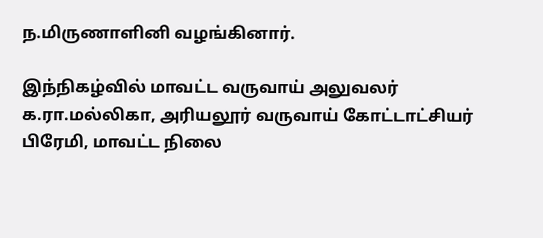ந.மிருணாளினி வழங்கினார்.

இந்நிகழ்வில் மாவட்ட வருவாய் அலுவலர் க.ரா.மல்லிகா, அரியலூர் வருவாய் கோட்டாட்சியர் பிரேமி, மாவட்ட நிலை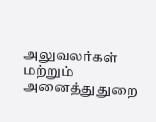அலுவலர்கள் மற்றும் அனைத்துதுறை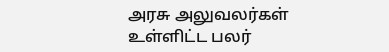அரசு அலுவலர்கள் உள்ளிட்ட பலர்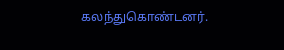கலந்துகொண்டனர்.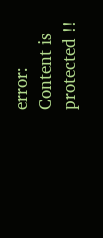error: Content is protected !!